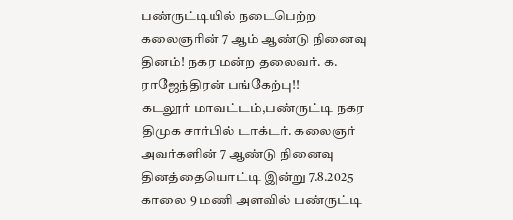பண்ருட்டியில் நடைபெற்ற கலைஞரின் 7 ஆம் ஆண்டு நினைவு தினம்! நகர மன்ற தலைவர். க. ராஜேந்திரன் பங்கேற்பு!!
கடலூர் மாவட்டம்,பண்ருட்டி நகர திமுக சார்பில் டாக்டர். கலைஞர் அவர்களின் 7 ஆண்டு நினைவு தினத்தையொட்டி இன்று 7.8.2025 காலை 9 மணி அளவில் பண்ருட்டி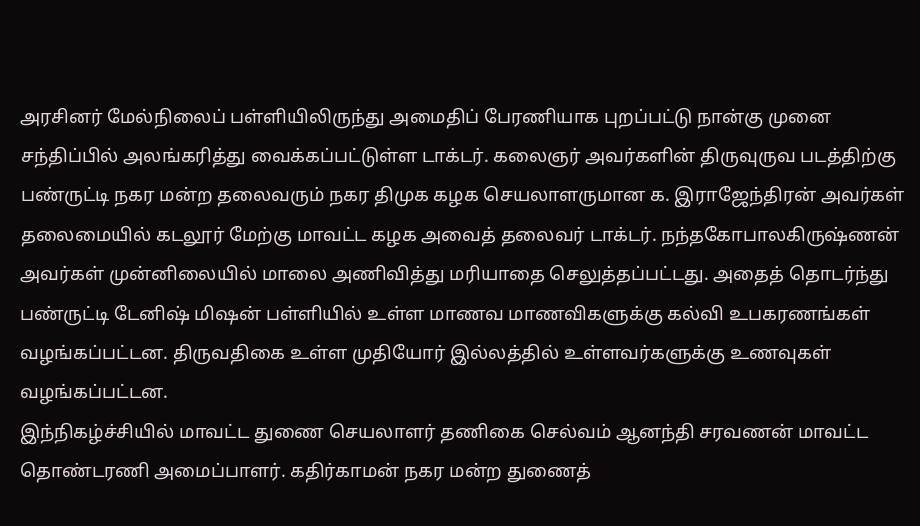அரசினர் மேல்நிலைப் பள்ளியிலிருந்து அமைதிப் பேரணியாக புறப்பட்டு நான்கு முனை சந்திப்பில் அலங்கரித்து வைக்கப்பட்டுள்ள டாக்டர். கலைஞர் அவர்களின் திருவுருவ படத்திற்கு பண்ருட்டி நகர மன்ற தலைவரும் நகர திமுக கழக செயலாளருமான க. இராஜேந்திரன் அவர்கள் தலைமையில் கடலூர் மேற்கு மாவட்ட கழக அவைத் தலைவர் டாக்டர். நந்தகோபாலகிருஷ்ணன் அவர்கள் முன்னிலையில் மாலை அணிவித்து மரியாதை செலுத்தப்பட்டது. அதைத் தொடர்ந்து பண்ருட்டி டேனிஷ் மிஷன் பள்ளியில் உள்ள மாணவ மாணவிகளுக்கு கல்வி உபகரணங்கள் வழங்கப்பட்டன. திருவதிகை உள்ள முதியோர் இல்லத்தில் உள்ளவர்களுக்கு உணவுகள் வழங்கப்பட்டன.
இந்நிகழ்ச்சியில் மாவட்ட துணை செயலாளர் தணிகை செல்வம் ஆனந்தி சரவணன் மாவட்ட தொண்டரணி அமைப்பாளர். கதிர்காமன் நகர மன்ற துணைத்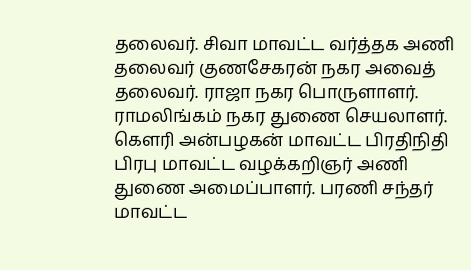தலைவர். சிவா மாவட்ட வர்த்தக அணி தலைவர் குணசேகரன் நகர அவைத் தலைவர். ராஜா நகர பொருளாளர். ராமலிங்கம் நகர துணை செயலாளர். கௌரி அன்பழகன் மாவட்ட பிரதிநிதி பிரபு மாவட்ட வழக்கறிஞர் அணி துணை அமைப்பாளர். பரணி சந்தர் மாவட்ட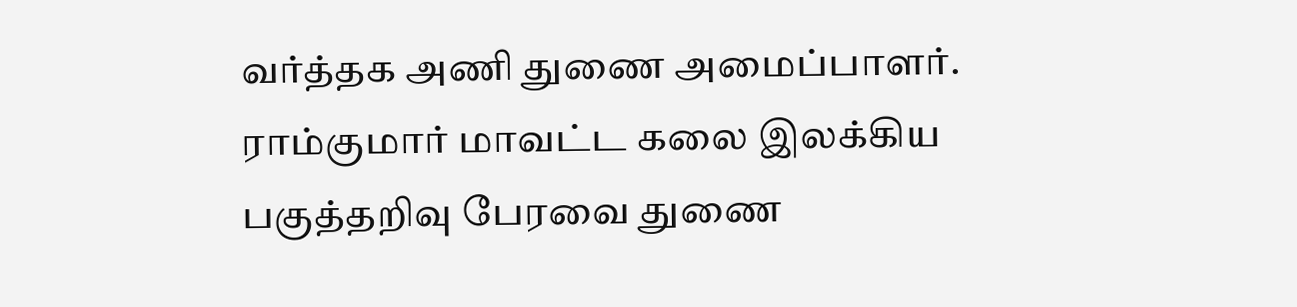வர்த்தக அணி துணை அமைப்பாளர். ராம்குமார் மாவட்ட கலை இலக்கிய பகுத்தறிவு பேரவை துணை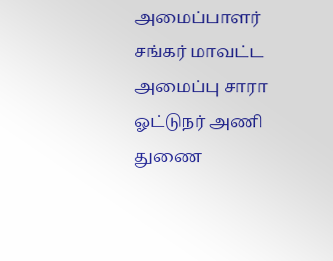அமைப்பாளர் சங்கர் மாவட்ட அமைப்பு சாரா ஓட்டுநர் அணி துணை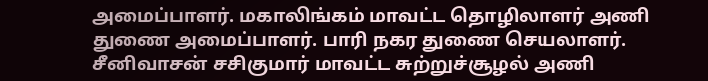அமைப்பாளர். மகாலிங்கம் மாவட்ட தொழிலாளர் அணி துணை அமைப்பாளர். பாரி நகர துணை செயலாளர். சீனிவாசன் சசிகுமார் மாவட்ட சுற்றுச்சூழல் அணி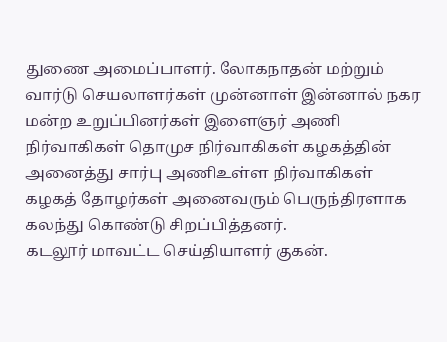துணை அமைப்பாளர். லோகநாதன் மற்றும் வார்டு செயலாளர்கள் முன்னாள் இன்னால் நகர மன்ற உறுப்பினர்கள் இளைஞர் அணி நிர்வாகிகள் தொமுச நிர்வாகிகள் கழகத்தின் அனைத்து சார்பு அணிஉள்ள நிர்வாகிகள் கழகத் தோழர்கள் அனைவரும் பெருந்திரளாக கலந்து கொண்டு சிறப்பித்தனர்.
கடலூர் மாவட்ட செய்தியாளர் குகன்.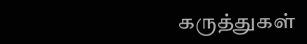கருத்துகள்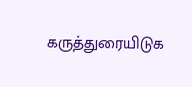கருத்துரையிடுக